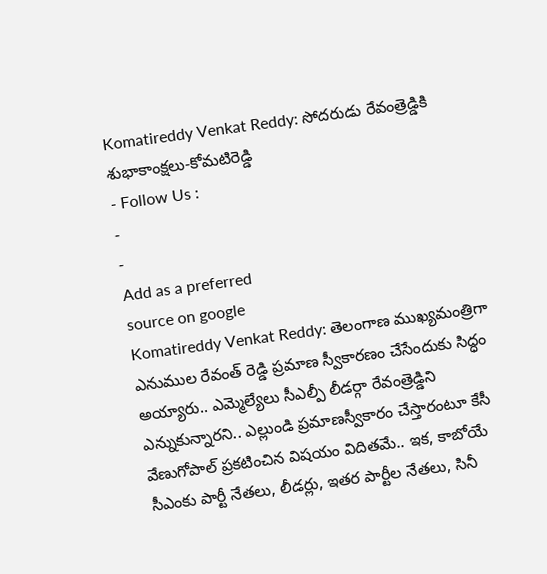Komatireddy Venkat Reddy: సోదరుడు రేవంత్రెడ్డికి శుభాకాంక్షలు-కోమటిరెడ్డి
- Follow Us :
-
-
Add as a preferred
source on google
Komatireddy Venkat Reddy: తెలంగాణ ముఖ్యమంత్రిగా ఎనుముల రేవంత్ రెడ్డి ప్రమాణ స్వీకారణం చేసేందుకు సిద్ధం అయ్యారు.. ఎమ్మెల్యేలు సీఎల్పీ లీడర్గా రేవంత్రెడ్డిని ఎన్నుకున్నారని.. ఎల్లుండి ప్రమాణస్వీకారం చేస్తారంటూ కేసీ వేణుగోపాల్ ప్రకటించిన విషయం విదితమే.. ఇక, కాబోయే సీఎంకు పార్టీ నేతలు, లీడర్లు, ఇతర పార్టీల నేతలు, సినీ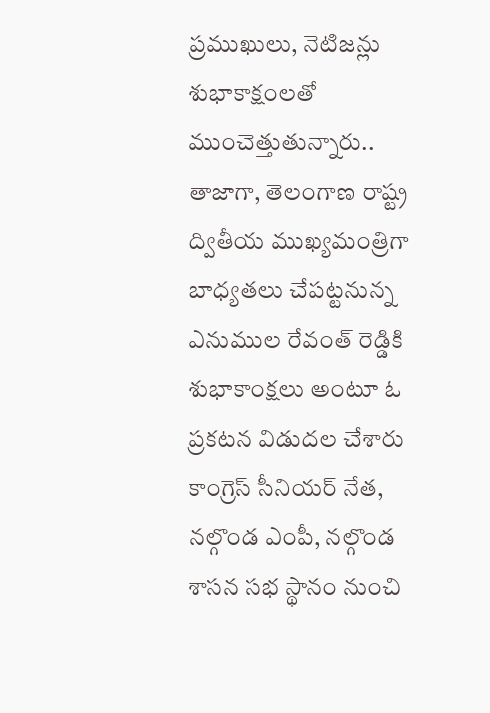ప్రముఖులు, నెటిజన్లు శుభాకాక్షంలతో ముంచెత్తుతున్నారు.. తాజాగా, తెలంగాణ రాష్ట్ర ద్వితీయ ముఖ్యమంత్రిగా బాధ్యతలు చేపట్టనున్న ఎనుముల రేవంత్ రెడ్డికి శుభాకాంక్షలు అంటూ ఓ ప్రకటన విడుదల చేశారు కాంగ్రెస్ సీనియర్ నేత, నల్గొండ ఎంపీ, నల్గొండ శాసన సభ స్థానం నుంచి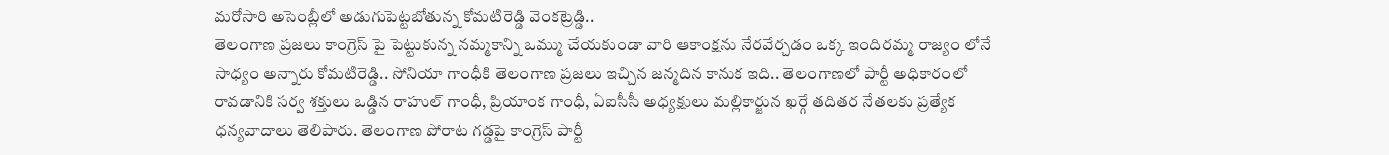మరోసారి అసెంబ్లీలో అడుగుపెట్టబోతున్న కోమటిరెడ్డి వెంకట్రెడ్డి..
తెలంగాణ ప్రజలు కాంగ్రెస్ పై పెట్టుకున్న నమ్మకాన్ని ఒమ్ము చేయకుండా వారి ఆకాంక్షను నేరవేర్చడం ఒక్క ఇందిరమ్మ రాజ్యం లోనే సాధ్యం అన్నారు కోమటిరెడ్డి.. సోనియా గాంధీకి తెలంగాణ ప్రజలు ఇచ్చిన జన్మదిన కానుక ఇది.. తెలంగాణలో పార్టీ అధికారంలో రావడానికి సర్వ శక్తులు ఒడ్డిన రాహుల్ గాంధీ, ప్రియాంక గాంధీ, ఏఐసీసీ అధ్యక్షులు మల్లికార్జున ఖర్గే తదితర నేతలకు ప్రత్యేక ధన్యవాదాలు తెలిపారు. తెలంగాణ పోరాట గడ్డపై కాంగ్రెస్ పార్టీ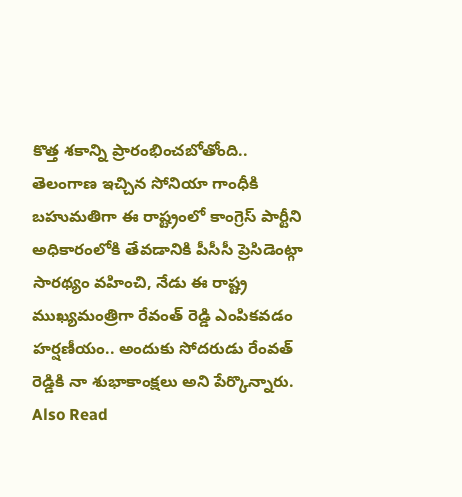కొత్త శకాన్ని ప్రారంభించబోతోంది.. తెలంగాణ ఇచ్చిన సోనియా గాంధీకి బహుమతిగా ఈ రాష్ట్రంలో కాంగ్రెస్ పార్టీని అధికారంలోకి తేవడానికి పీసీసీ ప్రెసిడెంట్గా సారథ్యం వహించి, నేడు ఈ రాష్ట్ర ముఖ్యమంత్రిగా రేవంత్ రెడ్డి ఎంపికవడం హర్షణీయం.. అందుకు సోదరుడు రేంవత్ రెడ్డికి నా శుభాకాంక్షలు అని పేర్కొన్నారు.
Also Read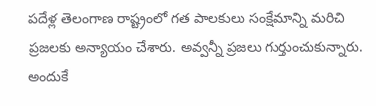పదేళ్ల తెలంగాణ రాష్ట్రంలో గత పాలకులు సంక్షేమాన్ని మరిచి ప్రజలకు అన్యాయం చేశారు. అవ్వన్నీ ప్రజలు గుర్తుంచుకున్నారు. అందుకే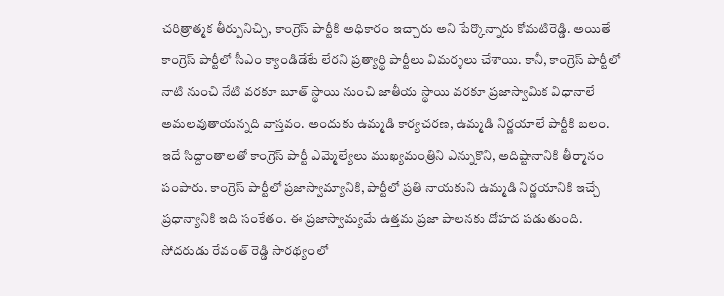చరిత్రాత్మక తీర్పునిచ్చి, కాంగ్రెస్ పార్టీకి అధికారం ఇచ్చారు అని పేర్కొన్నారు కోమటిరెడ్డి. అయితే కాంగ్రెస్ పార్టీలో సీఎం క్యాండిడేటే లేరని ప్రత్యార్థి పార్టీలు విమర్శలు చేశాయి. కానీ, కాంగ్రెస్ పార్టీలో నాటి నుంచి నేటి వరకూ బూత్ స్థాయి నుంచి జాతీయ స్థాయి వరకూ ప్రజాస్వామిక విధానాలే అమలవుతాయన్నది వాస్తవం. అందుకు ఉమ్మడి కార్యచరణ, ఉమ్మడి నిర్ణయాలే పార్టీకి బలం. ఇదే సిద్దాంతాలతో కాంగ్రెస్ పార్టీ ఎమ్మెల్యేలు ముఖ్యమంత్రిని ఎన్నుకొని, అదిష్టానానికి తీర్మానం పంపారు. కాంగ్రెస్ పార్టీలో ప్రజాస్వామ్యానికి, పార్టీలో ప్రతి నాయకుని ఉమ్మడి నిర్ణయానికి ఇచ్చే ప్రధాన్యానికి ఇది సంకేతం. ఈ ప్రజాస్వామ్యమే ఉత్తమ ప్రజా పాలనకు దోహద పడుతుంది. సోదరుడు రేవంత్ రెడ్డి సారథ్యంలో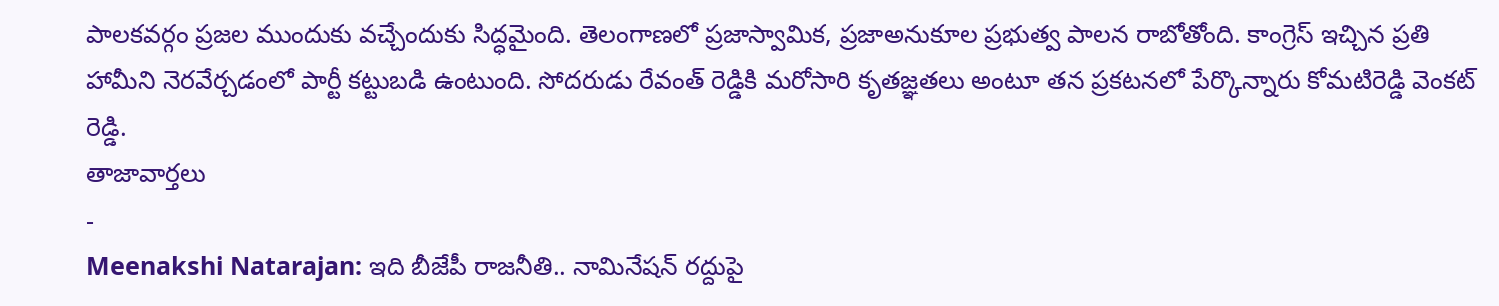పాలకవర్గం ప్రజల ముందుకు వచ్చేందుకు సిద్ధమైంది. తెలంగాణలో ప్రజాస్వామిక, ప్రజాఅనుకూల ప్రభుత్వ పాలన రాబోతోంది. కాంగ్రెస్ ఇచ్చిన ప్రతి హామీని నెరవేర్చడంలో పార్టీ కట్టుబడి ఉంటుంది. సోదరుడు రేవంత్ రెడ్డికి మరోసారి కృతజ్ఞతలు అంటూ తన ప్రకటనలో పేర్కొన్నారు కోమటిరెడ్డి వెంకట్ రెడ్డి.
తాజావార్తలు
-
Meenakshi Natarajan: ఇది బీజేపీ రాజనీతి.. నామినేషన్ రద్దుపై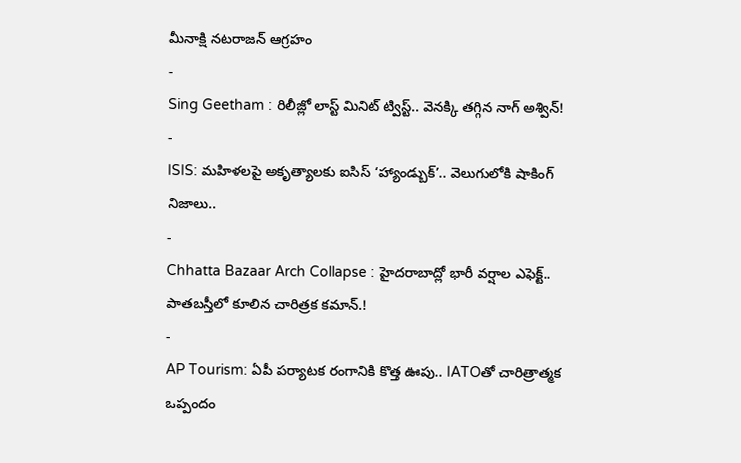మీనాక్షి నటరాజన్ ఆగ్రహం
-
Sing Geetham : రిలీజ్లో లాస్ట్ మినిట్ ట్విస్ట్.. వెనక్కి తగ్గిన నాగ్ అశ్విన్!
-
ISIS: మహిళలపై అకృత్యాలకు ఐసిస్ ‘హ్యాండ్బుక్’.. వెలుగులోకి షాకింగ్ నిజాలు..
-
Chhatta Bazaar Arch Collapse : హైదరాబాద్లో భారీ వర్షాల ఎఫెక్ట్.. పాతబస్తీలో కూలిన చారిత్రక కమాన్.!
-
AP Tourism: ఏపీ పర్యాటక రంగానికి కొత్త ఊపు.. IATOతో చారిత్రాత్మక ఒప్పందం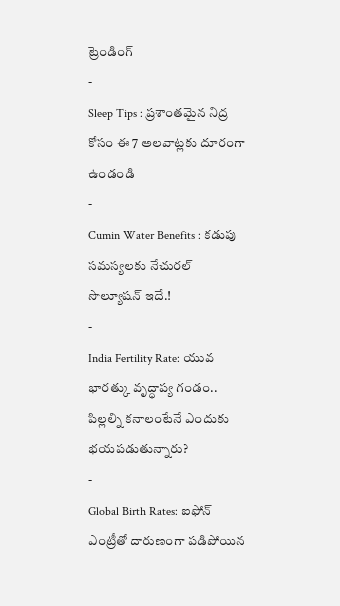ట్రెండింగ్
-
Sleep Tips : ప్రశాంతమైన నిద్ర కోసం ఈ 7 అలవాట్లకు దూరంగా ఉండండి
-
Cumin Water Benefits : కడుపు సమస్యలకు నేచురల్ సొల్యూషన్ ఇదే.!
-
India Fertility Rate: యువ భారత్కు వృద్ధాప్య గండం.. పిల్లల్ని కనాలంటేనే ఎందుకు భయపడుతున్నారు?
-
Global Birth Rates: ఐఫోన్ ఎంట్రీతో దారుణంగా పడిపోయిన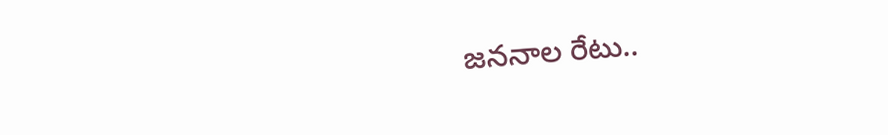జననాల రేటు..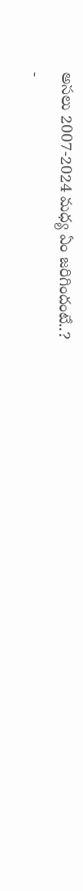అసలు 2007-2024 మధ్య ఏం జరిగిందంటే..?
-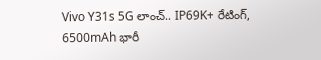Vivo Y31s 5G లాంచ్.. IP69K+ రేటింగ్, 6500mAh భారీ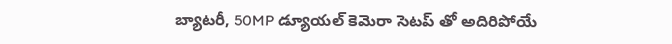బ్యాటరీ, 50MP డ్యూయల్ కెమెరా సెటప్ తో అదిరిపోయే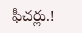ఫీచర్లు.!